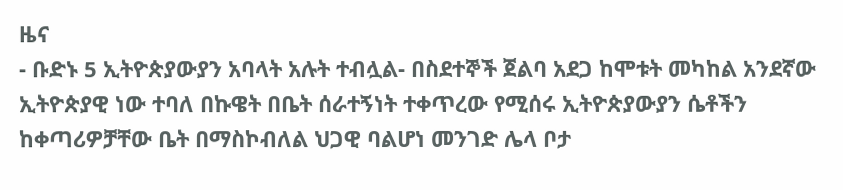ዜና
- ቡድኑ 5 ኢትዮጵያውያን አባላት አሉት ተብሏል- በስደተኞች ጀልባ አደጋ ከሞቱት መካከል አንደኛው ኢትዮጵያዊ ነው ተባለ በኩዌት በቤት ሰራተኝነት ተቀጥረው የሚሰሩ ኢትዮጵያውያን ሴቶችን ከቀጣሪዎቻቸው ቤት በማስኮብለል ህጋዊ ባልሆነ መንገድ ሌላ ቦታ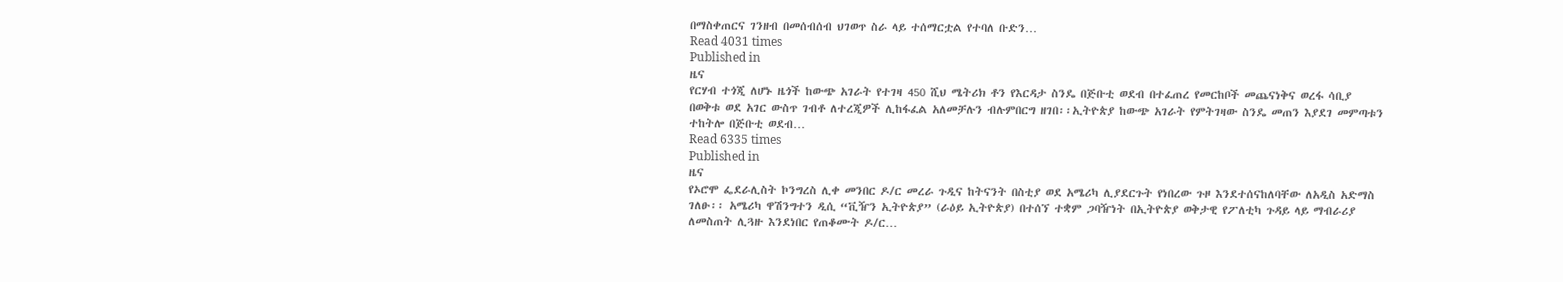በማስቀጠርና ገንዘብ በመሰብሰብ ህገወጥ ስራ ላይ ተሰማርቷል የተባለ ቡድን…
Read 4031 times
Published in
ዜና
የርሃብ ተጎጂ ለሆኑ ዜጎች ከውጭ አገራት የተገዛ 450 ሺህ ሜትሪክ ቶን የእርዳታ ስንዴ በጅቡቲ ወደብ በተፈጠረ የመርከቦች መጨናነቅና ወረፋ ሳቢያ በወቅቱ ወደ አገር ውስጥ ገብቶ ለተረጂዎች ሊከፋፈል አለመቻሉን ብሉምበርግ ዘገበ፡፡ኢትዮጵያ ከውጭ አገራት የምትገዛው ስንዴ መጠን እያደገ መምጣቱን ተከትሎ በጅቡቲ ወደብ…
Read 6335 times
Published in
ዜና
የኦሮሞ ፌደራሊስት ኮንግረስ ሊቀ መንበር ዶ/ር መረራ ጉዲና ከትናንት በስቲያ ወደ አሜሪካ ሊያደርጉት የነበረው ጉዞ እንደተሰናከለባቸው ለአዲስ አድማስ ገለፁ፡፡ አሜሪካ ዋሽንግተን ዲሲ “ቪዥን ኢትዮጵያ” (ራዕይ ኢትዮጵያ) በተሰኘ ተቋም ጋባዥነት በኢትዮጵያ ወቅታዊ የፖለቲካ ጉዳይ ላይ ማብራሪያ ለመስጠት ሊጓዙ እንደነበር የጠቆሙት ዶ/ር…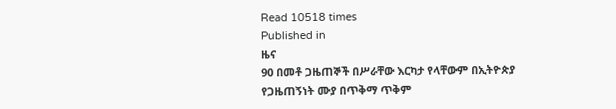Read 10518 times
Published in
ዜና
90 በመቶ ጋዜጠኞች በሥራቸው እርካታ የላቸውም በኢትዮጵያ የጋዜጠኝነት ሙያ በጥቅማ ጥቅም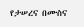የታሠረና በሙስና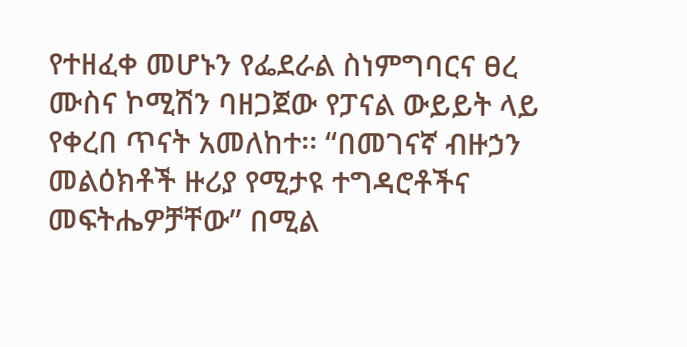የተዘፈቀ መሆኑን የፌደራል ስነምግባርና ፀረ ሙስና ኮሚሽን ባዘጋጀው የፓናል ውይይት ላይ የቀረበ ጥናት አመለከተ፡፡ “በመገናኛ ብዙኃን መልዕክቶች ዙሪያ የሚታዩ ተግዳሮቶችና መፍትሔዎቻቸው” በሚል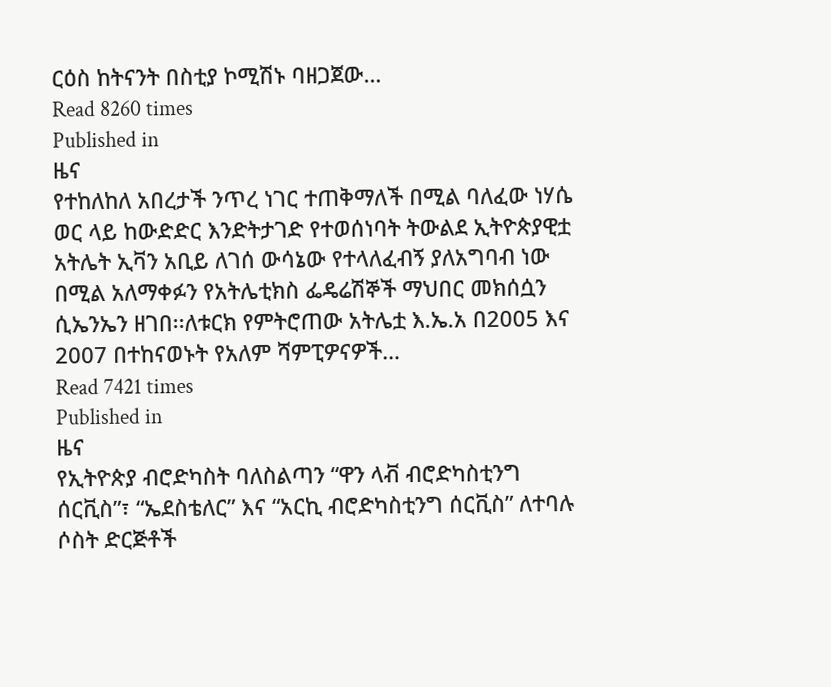ርዕስ ከትናንት በስቲያ ኮሚሽኑ ባዘጋጀው…
Read 8260 times
Published in
ዜና
የተከለከለ አበረታች ንጥረ ነገር ተጠቅማለች በሚል ባለፈው ነሃሴ ወር ላይ ከውድድር እንድትታገድ የተወሰነባት ትውልደ ኢትዮጵያዊቷ አትሌት ኢቫን አቢይ ለገሰ ውሳኔው የተላለፈብኝ ያለአግባብ ነው በሚል አለማቀፉን የአትሌቲክስ ፌዴሬሽኞች ማህበር መክሰሷን ሲኤንኤን ዘገበ፡፡ለቱርክ የምትሮጠው አትሌቷ እ.ኤ.አ በ2005 እና 2007 በተከናወኑት የአለም ሻምፒዎናዎች…
Read 7421 times
Published in
ዜና
የኢትዮጵያ ብሮድካስት ባለስልጣን “ዋን ላቭ ብሮድካስቲንግ ሰርቪስ”፣ “ኤደስቴለር” እና “አርኪ ብሮድካስቲንግ ሰርቪስ” ለተባሉ ሶስት ድርጅቶች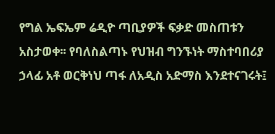የግል ኤፍኤም ሬዲዮ ጣቢያዎች ፍቃድ መስጠቱን አስታወቀ፡፡ የባለስልጣኑ የህዝብ ግንኙነት ማስተባበሪያ ኃላፊ አቶ ወርቅነህ ጣፋ ለአዲስ አድማስ እንደተናገሩት፤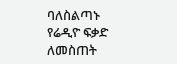ባለስልጣኑ የሬዲዮ ፍቃድ ለመስጠት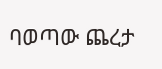ባወጣው ጨረታ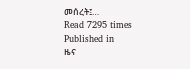መሰረት፤…
Read 7295 times
Published in
ዜና